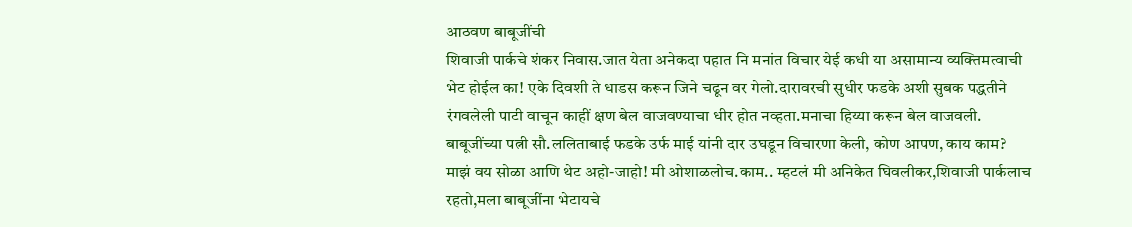आठवण बाबूजींची
शिवाजी पार्कचे शंकर निवास.जात येता अनेकदा पहात नि मनांत विचार येई कधी या असामान्य व्यक्तिमत्वाची भेट होईल का! एके दिवशी ते धाडस करून जिने चढून वर गेलो.दारावरची सुधीर फडके अशी सुबक पद्धतीने रंगवलेली पाटी वाचून काहीं क्षण बेल वाजवण्याचा धीर होत नव्हता.मनाचा हिय्या करून बेल वाजवली. बाबूजींच्या पत्नी सौ.ललिताबाई फडके उर्फ माई यांनी दार उघडून विचारणा केली, कोण आपण, काय काम? माझं वय सोळा आणि थेट अहो-जाहो! मी ओशाळलोच.काम.. म्हटलं मी अनिकेत घिवलीकर,शिवाजी पार्कलाच रहतो,मला बाबूजींना भेटायचे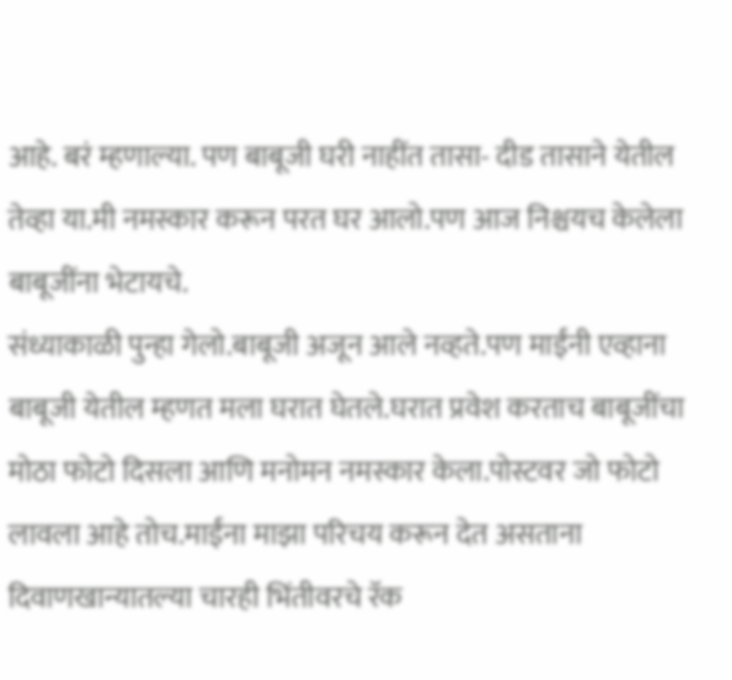आहे. बरं म्हणाल्या. पण बाबूजी घरी नाहींत तासा- दीड तासाने येतील तेव्हा या.मी नमस्कार करून परत घर आलो.पण आज निश्चयच केलेला बाबूजींना भेटायचे.
संध्याकाळी पुन्हा गेलो.बाबूजी अजून आले नव्हते.पण माईंनी एव्हाना बाबूजी येतील म्हणत मला घरात घेतले.घरात प्रवेश करताच बाबूजींचा मोठा फोटो दिसला आणि मनोमन नमस्कार केला.पोस्टवर जो फोटो लावला आहे तोच.माईंना माझा परिचय करून देत असताना दिवाणखान्यातल्या चारही भिंतीवरचे रॅक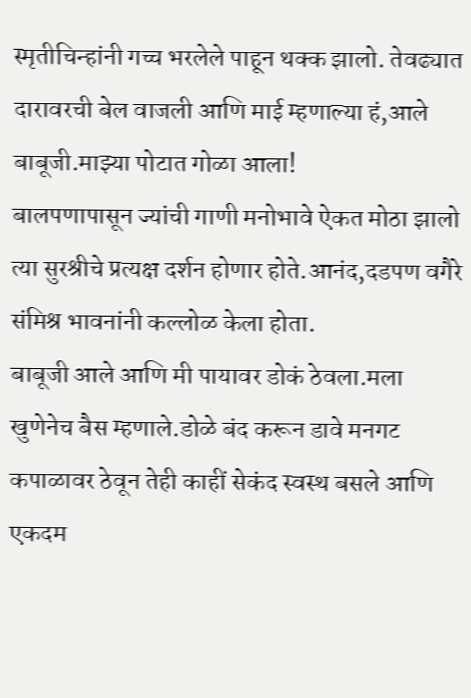स्मृतीचिन्हांनी गच्च भरलेले पाहून थक्क झालो. तेवढ्यात दारावरची बेल वाजली आणि माई म्हणाल्या हं,आले बाबूजी.माझ्या पोटात गोळा आला!
बालपणापासून ज्यांची गाणी मनोभावे ऐकत मोठा झालो त्या सुरश्रीचे प्रत्यक्ष दर्शन होणार होते.आनंद,दडपण वगैरे संमिश्र भावनांनी कल्लोळ केला होता.
बाबूजी आले आणि मी पायावर डोकं ठेवला.मला खुणेनेच बैस म्हणाले.डोळे बंद करून डावे मनगट कपाळावर ठेवून तेही काहीं सेकंद स्वस्थ बसले आणि एकदम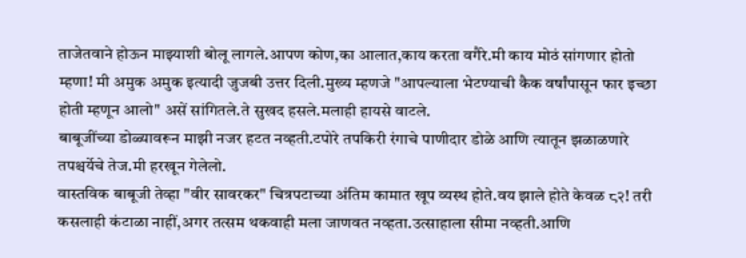ताजेतवाने होऊन माझ्याशी बोलू लागले.आपण कोण,का आलात,काय करता वगैरे.मी काय मोठं सांगणार होतो म्हणा! मी अमुक अमुक इत्यादी जुजबी उत्तर दिली.मुख्य म्हणजे "आपल्याला भेटण्याची कैक वर्षांपासून फार इच्छा होती म्हणून आलो" असें सांगितले.ते सुखद हसले.मलाही हायसे वाटले.
बाबूजींच्या डोळ्यावरून माझी नजर हटत नव्हती.टपोरे तपकिरी रंगाचे पाणीदार डोळे आणि त्यातून झळाळणारे तपश्चर्येचे तेज.मी हरखून गेलेलो.
वास्तविक बाबूजी तेव्हा "वीर सावरकर" चित्रपटाच्या अंतिम कामात खूप व्यस्थ होते.वय झाले होते केवळ ८२! तरी कसलाही कंटाळा नाहीं,अगर तत्सम थकवाही मला जाणवत नव्हता.उत्साहाला सीमा नव्हती.आणि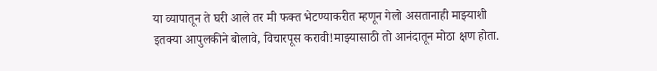या व्यापातून ते घरी आले तर मी फक्त भेटण्याकरीत म्हणून गेलो असतानाही माझ्याशी इतक्या आपुलकीने बोलावे, विचारपूस करावी!माझ्यासाठी तो आनंदातून मोठा क्षण होता.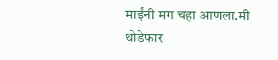माईंनी मग चहा आणला.मी थोडेफार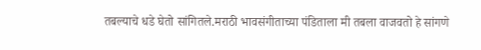तबल्याचे धडे घेतो सांगितले.मराठी भावसंगीताच्या पंडिताला मी तबला वाजवतो हे सांगणे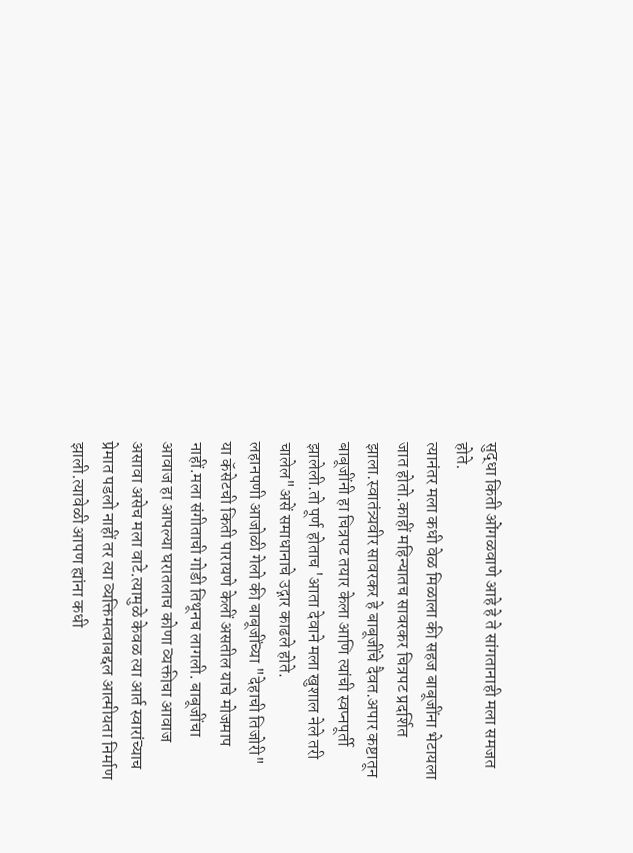सुद्धा किती ओंगळवाणे आहे हे ते सांगतानाही मला समजत होते.
त्यानंतर मला कधी वेळ मिळाला की सहज बाबूजींना भेटायला जात होतो.काहीं महिन्यातच सावरकर चित्रपट प्रदर्शित झाला.स्वातंत्र्यवीर सावरकर हे बाबूजींचे दैवत.अपार कष्टातून बाबूजींनी हा चित्रपट तयार केला आणि त्यांची स्वप्नपूर्ती झालेली.तो पूर्ण होताच 'आता देवाने मला खुशाल नेले तरी चालेल"असें समाधानाचे उद्गार काढले होते.
लहानपणी आजोळी गेलो की बाबूजींच्या "देहाची तिजोरी" या कॅसेटची किती पारायणे केलीं असतील याचे मोजमाप नाहीं.मला संगीताची गोडी तिथूनच लागली. बाबूजींचा आवाज हा आपल्या घरातलाच कोणा व्यक्तीचा आवाज असावा असेच मला वाटे.त्यामुळे केवळ त्या आर्त स्वारांच्याच प्रेमात पडलो नाहीं तर त्या व्यक्तिमत्वाबद्दल आत्मीयता निर्माण झाली.त्यावेळी आपण ह्यांना कधी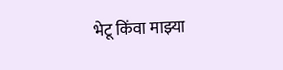भेटू किंवा माझ्या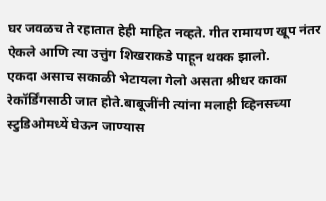घर जवळच ते रहातात हेही माहित नव्हते. गीत रामायण खूप नंतर ऐकले आणि त्या उत्तुंग शिखराकडे पाहून थक्क झालो.
एकदा असाच सकाळी भेटायला गेलो असता श्रीधर काका रेकॉर्डिंगसाठी जात होते.बाबूजींनी त्यांना मलाही व्हिनसच्या स्टुडिओमध्यें घेऊन जाण्यास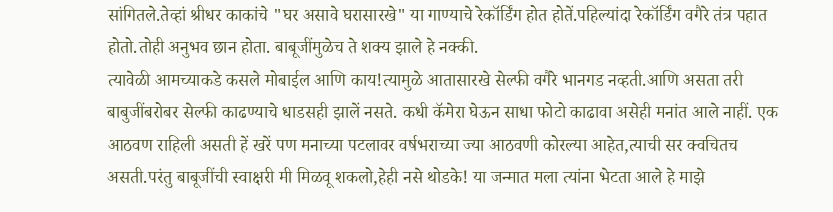सांगितले.तेव्हां श्रीधर काकांचे "घर असावे घरासारखे" या गाण्याचे रेकॉर्डिंग होत होतें.पहिल्यांदा रेकॉर्डिंग वगैरे तंत्र पहात होतो.तोही अनुभव छान होता. बाबूजींमुळेच ते शक्य झाले हे नक्की.
त्यावेळी आमच्याकडे कसले मोबाईल आणि काय!त्यामुळे आतासारखे सेल्फी वगैरे भानगड नव्हती.आणि असता तरी बाबुजींबरोबर सेल्फी काढण्याचे धाडसही झालें नसते. कधी कॅमेरा घेऊन साधा फोटो काढावा असेही मनांत आले नाहीं. एक आठवण राहिली असती हें खरें पण मनाच्या पटलावर वर्षभराच्या ज्या आठवणी कोरल्या आहेत,त्याची सर क्वचितच असती.परंतु बाबूजींची स्वाक्षरी मी मिळवू शकलो,हेही नसे थोडके! या जन्मात मला त्यांना भेटता आले हे माझे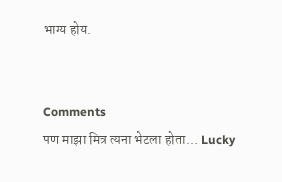भाग्य होय.


Comments
पण माझा मित्र त्यना भेटला होता... Lucky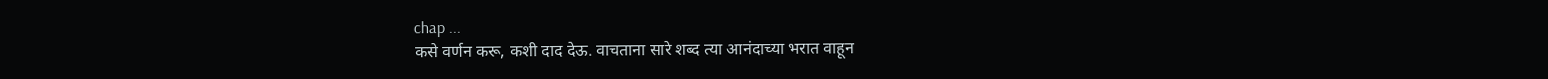chap ...
कसे वर्णन करू, कशी दाद देऊ. वाचताना सारे शब्द त्या आनंदाच्या भरात वाहून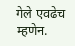गेले एवढेच म्हणेन.